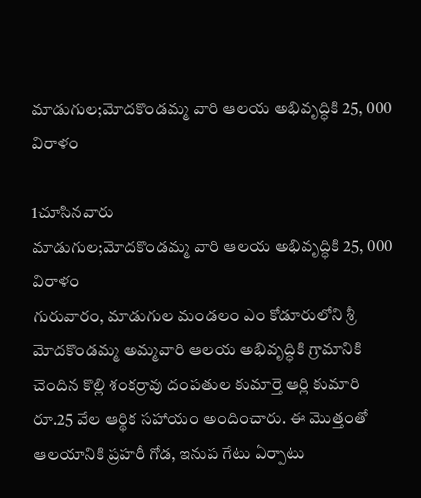మాడుగుల;మోదకొండమ్మ వారి ఆలయ అభివృద్ధికి 25, 000 విరాళం

1చూసినవారు
మాడుగుల;మోదకొండమ్మ వారి ఆలయ అభివృద్ధికి 25, 000 విరాళం
గురువారం, మాడుగుల మండలం ఎం కోడూరులోని శ్రీ మోదకొండమ్మ అమ్మవారి ఆలయ అభివృద్ధికి గ్రామానికి చెందిన కొల్లి శంకర్రావు దంపతుల కుమార్తె ఆర్లి కుమారి రూ.25 వేల ఆర్థిక సహాయం అందించారు. ఈ మొత్తంతో ఆలయానికి ప్రహరీ గోడ, ఇనుప గేటు ఏర్పాటు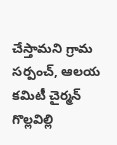చేస్తామని గ్రామ సర్పంచ్, ఆలయ కమిటీ చైర్మన్ గొల్లవిల్లి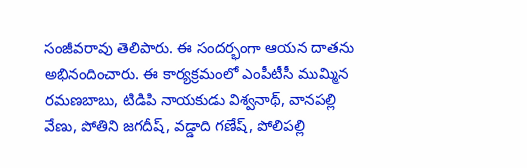సంజీవరావు తెలిపారు. ఈ సందర్భంగా ఆయన దాతను అభినందించారు. ఈ కార్యక్రమంలో ఎంపీటీసీ ముమ్మిన రమణబాబు, టిడిపి నాయకుడు విశ్వనాథ్, వానపల్లి వేణు, పోతిని జగదీష్, వడ్డాది గణేష్, పోలిపల్లి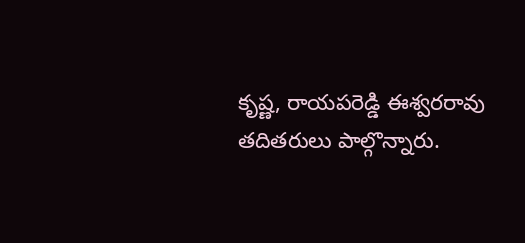కృష్ణ, రాయపరెడ్డి ఈశ్వరరావు తదితరులు పాల్గొన్నారు.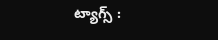ట్యాగ్స్ :